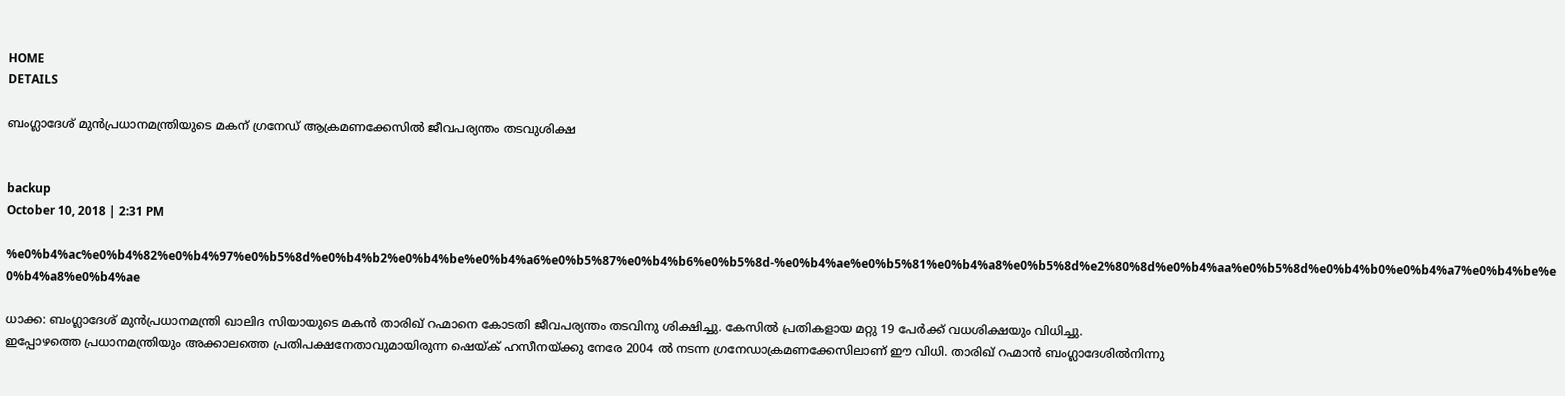HOME
DETAILS

ബംഗ്ലാദേശ് മുന്‍പ്രധാനമന്ത്രിയുടെ മകന് ഗ്രനേഡ് ആക്രമണക്കേസില്‍ ജീവപര്യന്തം തടവുശിക്ഷ


backup
October 10, 2018 | 2:31 PM

%e0%b4%ac%e0%b4%82%e0%b4%97%e0%b5%8d%e0%b4%b2%e0%b4%be%e0%b4%a6%e0%b5%87%e0%b4%b6%e0%b5%8d-%e0%b4%ae%e0%b5%81%e0%b4%a8%e0%b5%8d%e2%80%8d%e0%b4%aa%e0%b5%8d%e0%b4%b0%e0%b4%a7%e0%b4%be%e0%b4%a8%e0%b4%ae

ധാക്ക: ബംഗ്ലാദേശ് മുന്‍പ്രധാനമന്ത്രി ഖാലിദ സിയായുടെ മകന്‍ താരിഖ് റഹ്മാനെ കോടതി ജീവപര്യന്തം തടവിനു ശിക്ഷിച്ചു. കേസില്‍ പ്രതികളായ മറ്റു 19 പേര്‍ക്ക് വധശിക്ഷയും വിധിച്ചു.
ഇപ്പോഴത്തെ പ്രധാനമന്ത്രിയും അക്കാലത്തെ പ്രതിപക്ഷനേതാവുമായിരുന്ന ഷെയ്ക് ഹസീനയ്ക്കു നേരേ 2004 ല്‍ നടന്ന ഗ്രനേഡാക്രമണക്കേസിലാണ് ഈ വിധി. താരിഖ് റഹ്മാന്‍ ബംഗ്ലാദേശില്‍നിന്നു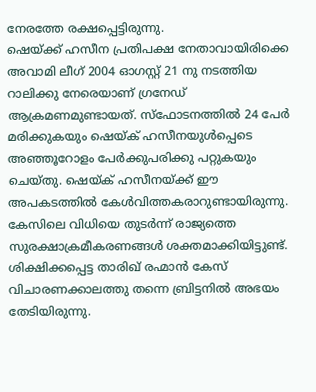നേരത്തേ രക്ഷപ്പെട്ടിരുന്നു.
ഷെയ്ക്ക് ഹസീന പ്രതിപക്ഷ നേതാവായിരിക്കെ അവാമി ലീഗ് 2004 ഓഗസ്റ്റ് 21 നു നടത്തിയ റാലിക്കു നേരെയാണ് ഗ്രനേഡ് ആക്രമണമുണ്ടായത്. സ്‌ഫോടനത്തില്‍ 24 പേര്‍ മരിക്കുകയും ഷെയ്ക് ഹസീനയുള്‍പ്പെടെ അഞ്ഞൂറോളം പേര്‍ക്കുപരിക്കു പറ്റുകയും ചെയ്തു. ഷെയ്ക് ഹസീനയ്ക്ക് ഈ അപകടത്തില്‍ കേള്‍വിത്തകരാറുണ്ടായിരുന്നു.
കേസിലെ വിധിയെ തുടര്‍ന്ന് രാജ്യത്തെ സുരക്ഷാക്രമീകരണങ്ങള്‍ ശക്തമാക്കിയിട്ടുണ്ട്. ശിക്ഷിക്കപ്പെട്ട താരിഖ് രഹ്മാന്‍ കേസ് വിചാരണക്കാലത്തു തന്നെ ബ്രിട്ടനില്‍ അഭയം തേടിയിരുന്നു.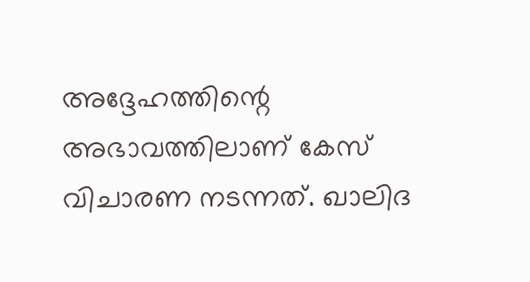അദ്ദേഹത്തിന്റെ അഭാവത്തിലാണ് കേസ് വിചാരണ നടന്നത്. ഖാലിദ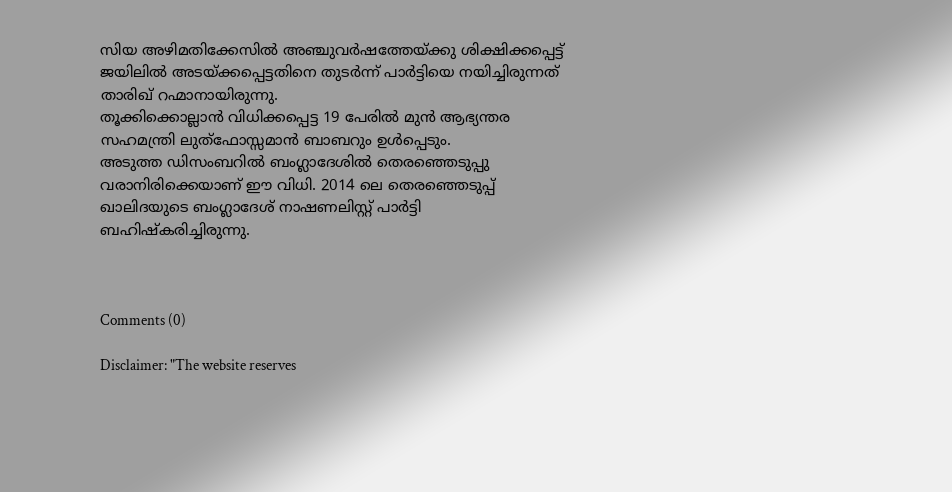സിയ അഴിമതിക്കേസില്‍ അഞ്ചുവര്‍ഷത്തേയ്ക്കു ശിക്ഷിക്കപ്പെട്ട് ജയിലില്‍ അടയ്ക്കപ്പെട്ടതിനെ തുടര്‍ന്ന് പാര്‍ട്ടിയെ നയിച്ചിരുന്നത് താരിഖ് റഹ്മാനായിരുന്നു.
തൂക്കിക്കൊല്ലാന്‍ വിധിക്കപ്പെട്ട 19 പേരില്‍ മുന്‍ ആഭ്യന്തര സഹമന്ത്രി ലുത്‌ഫോസ്സമാന്‍ ബാബറും ഉള്‍പ്പെടും.
അടുത്ത ഡിസംബറില്‍ ബംഗ്ലാദേശില്‍ തെരഞ്ഞെടുപ്പു വരാനിരിക്കെയാണ് ഈ വിധി. 2014 ലെ തെരഞ്ഞെടുപ്പ് ഖാലിദയുടെ ബംഗ്ലാദേശ് നാഷണലിസ്റ്റ് പാര്‍ട്ടി ബഹിഷ്‌കരിച്ചിരുന്നു.



Comments (0)

Disclaimer: "The website reserves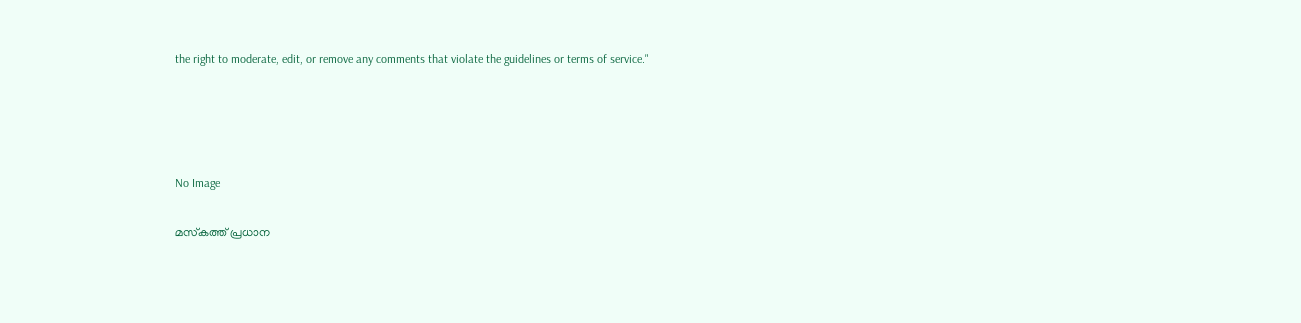the right to moderate, edit, or remove any comments that violate the guidelines or terms of service."




No Image

മസ്‌കത്ത് പ്രധാന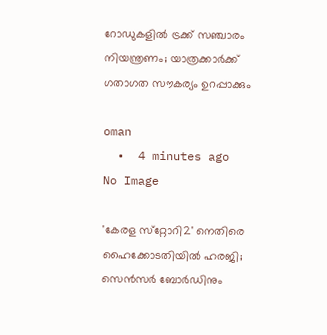റോഡുകളില്‍ ട്രക്ക് സഞ്ചാരം നിയന്ത്രണം; യാത്രക്കാര്‍ക്ക് ഗതാഗത സൗകര്യം ഉറപ്പാക്കും

oman
  •  4 minutes ago
No Image

'കേരള സ്‌റ്റോറി2' നെതിരെ ഹൈക്കോടതിയില്‍ ഹരജി; സെന്‍സര്‍ ബോര്‍ഡിനും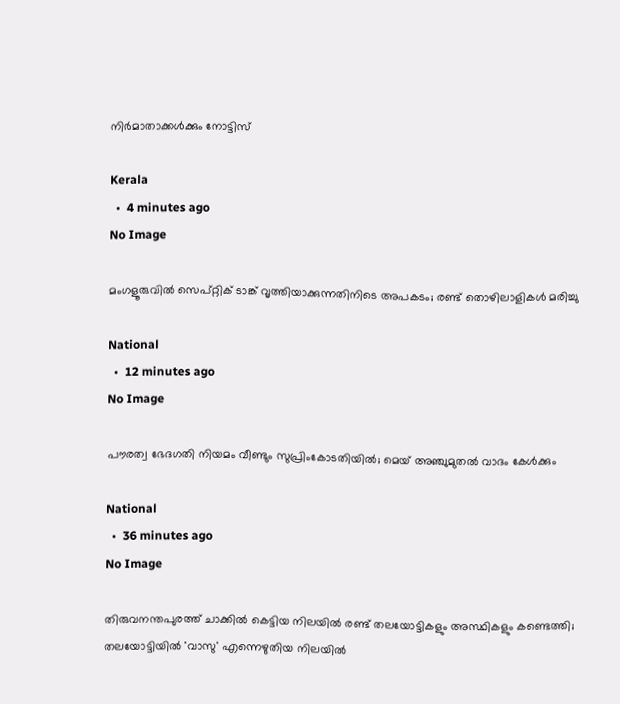നിര്‍മാതാക്കള്‍ക്കും നോട്ടിസ്

Kerala
  •  4 minutes ago
No Image

മംഗളൂരുവിൽ സെപ്റ്റിക് ടാങ്ക് വൃത്തിയാക്കുന്നതിനിടെ അപകടം; രണ്ട് തൊഴിലാളികൾ മരിച്ചു

National
  •  12 minutes ago
No Image

പൗരത്വ ഭേദഗതി നിയമം വീണ്ടും സുപ്രിംകോടതിയില്‍; മെയ് അഞ്ചുമുതല്‍ വാദം കേള്‍ക്കും

National
  •  36 minutes ago
No Image

തിരുവനന്തപുരത്ത് ചാക്കിൽ കെട്ടിയ നിലയിൽ രണ്ട് തലയോട്ടികളും അസ്ഥികളും കണ്ടെത്തി; തലയോട്ടിയിൽ 'വാസു' എന്നെഴുതിയ നിലയിൽ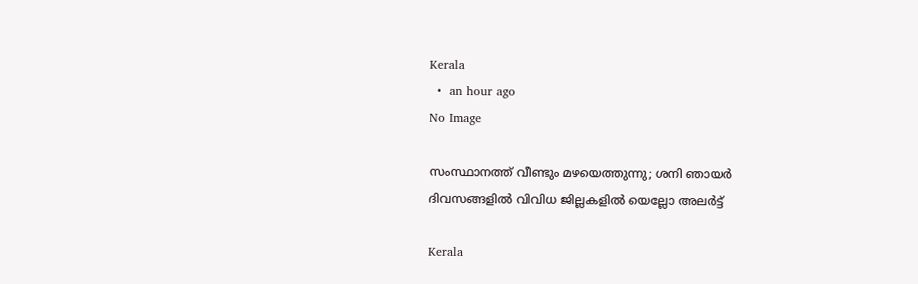Kerala
  •  an hour ago
No Image

സംസ്ഥാനത്ത് വീണ്ടും മഴയെത്തുന്നു; ശനി ഞായര്‍ ദിവസങ്ങളില്‍ വിവിധ ജില്ലകളില്‍ യെല്ലോ അലര്‍ട്ട്

Kerala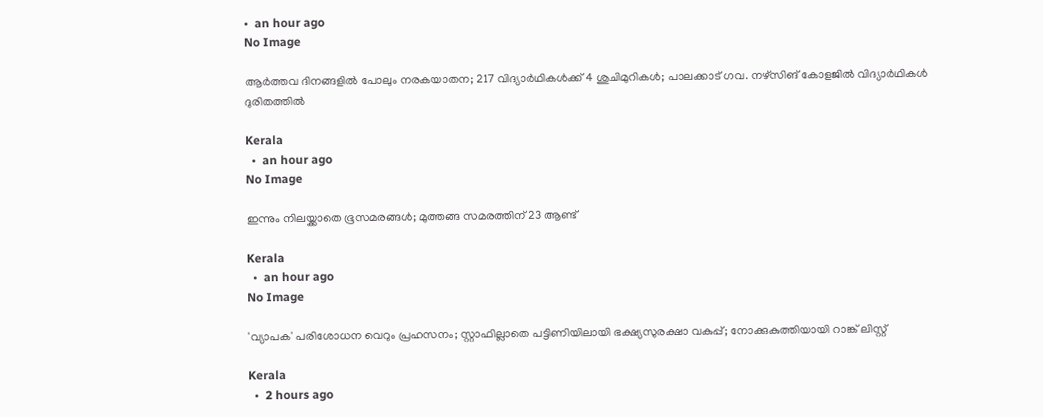•  an hour ago
No Image

ആർത്തവ ദിനങ്ങളിൽ പോലും നരകയാതന; 217 വിദ്യാർഥികൾക്ക് 4 ശുചിമുറികൾ; പാലക്കാട് ഗവ. നഴ്‌സിങ് കോളജിൽ വിദ്യാർഥികൾ ദുരിതത്തിൽ

Kerala
  •  an hour ago
No Image

ഇന്നും നിലയ്ക്കാതെ ഭൂസമരങ്ങള്‍; മുത്തങ്ങ സമരത്തിന് 23 ആണ്ട്

Kerala
  •  an hour ago
No Image

'വ്യാപക' പരിശോധന വെറും പ്രഹസനം; സ്റ്റാഫില്ലാതെ പട്ടിണിയിലായി ഭക്ഷ്യസുരക്ഷാ വകുപ്പ്; നോക്കുകുത്തിയായി റാങ്ക് ലിസ്റ്റ്

Kerala
  •  2 hours ago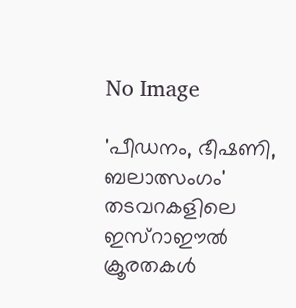No Image

'പീഡനം, ഭീഷണി, ബലാത്സംഗം' തടവറകളിലെ ഇസ്‌റാഈല്‍ ക്രൂരതകള്‍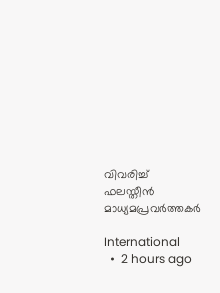വിവരിച്ച് ഫലസ്തീന്‍ മാധ്യമപ്രവര്‍ത്തകര്‍

International
  •  2 hours ago